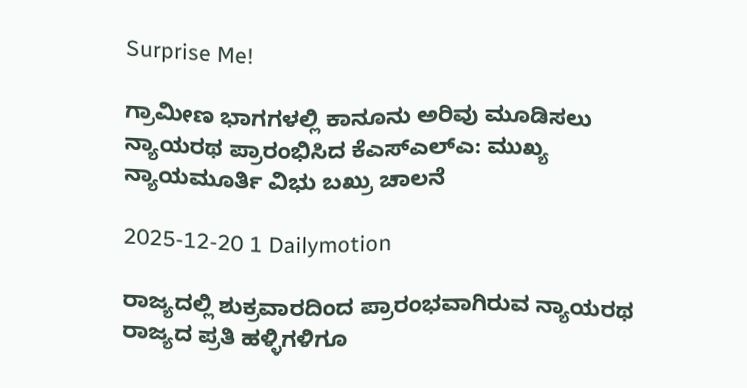Surprise Me!

ಗ್ರಾಮೀಣ ಭಾಗಗಳಲ್ಲಿ ಕಾನೂನು ಅರಿವು ಮೂಡಿಸಲು ನ್ಯಾಯರಥ ಪ್ರಾರಂಭಿಸಿದ ಕೆಎಸ್ಎಲ್ಎ: ಮುಖ್ಯ ನ್ಯಾಯಮೂರ್ತಿ ವಿಭು ಬಖ್ರು ಚಾಲನೆ

2025-12-20 1 Dailymotion

ರಾಜ್ಯದಲ್ಲಿ ಶುಕ್ರವಾರದಿಂದ ಪ್ರಾರಂಭವಾಗಿರುವ ನ್ಯಾಯರಥ ರಾಜ್ಯದ ಪ್ರತಿ ಹಳ್ಳಿಗಳಿಗೂ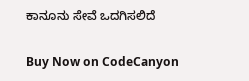ಕಾನೂನು ಸೇವೆ ಒದಗಿಸಲಿದೆ

Buy Now on CodeCanyon